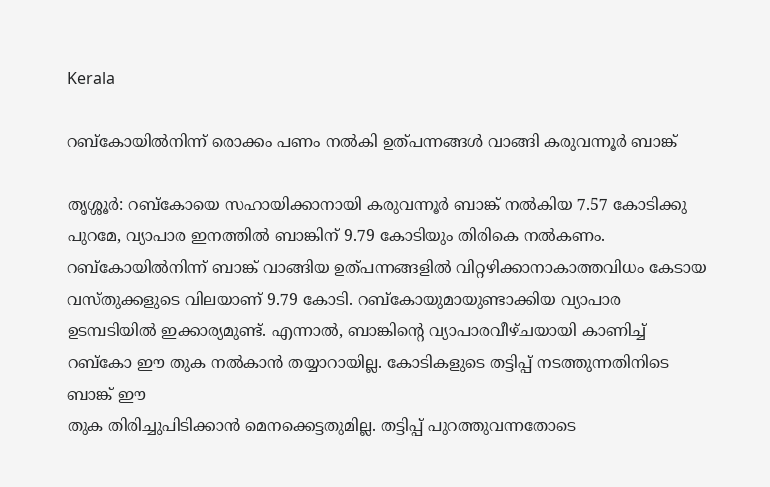Kerala

റബ്കോയിൽനിന്ന് രൊക്കം പണം നൽകി ഉത്‌പന്നങ്ങൾ വാങ്ങി കരുവന്നൂർ ബാങ്ക്

തൃശ്ശൂർ: റബ്കോയെ സഹായിക്കാനായി കരുവന്നൂർ ബാങ്ക് നൽകിയ 7.57 കോടിക്കു പുറമേ, വ്യാപാര ഇനത്തിൽ ബാങ്കിന് 9.79 കോടിയും തിരികെ നൽകണം. റബ്കോയിൽനിന്ന് ബാങ്ക് വാങ്ങിയ ഉത്‌പന്നങ്ങളിൽ വിറ്റഴിക്കാനാകാത്തവിധം കേടായ വസ്തുക്കളുടെ വിലയാണ് 9.79 കോടി. റബ്കോയുമായുണ്ടാക്കിയ വ്യാപാര ഉടമ്പടിയില്‍ ഇക്കാര്യമുണ്ട്. എന്നാൽ, ബാങ്കിന്റെ വ്യാപാരവീഴ്ചയായി കാണിച്ച് റബ്കോ ഈ തുക നൽകാൻ തയ്യാറായില്ല. കോടികളുടെ തട്ടിപ്പ് നടത്തുന്നതിനിടെ ബാങ്ക് ഈ
തുക തിരിച്ചുപിടിക്കാൻ മെനക്കെട്ടതുമില്ല. തട്ടിപ്പ് പുറത്തുവന്നതോടെ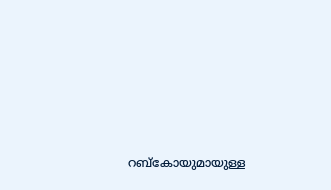റബ്കോയുമായുള്ള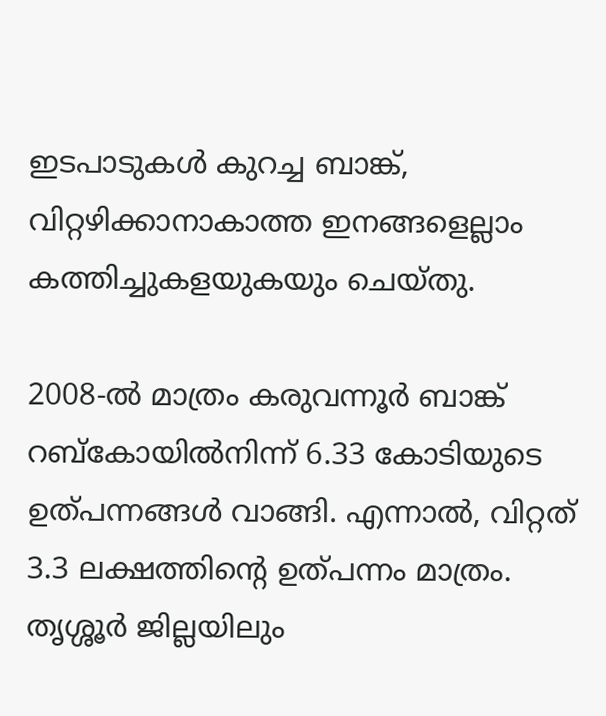ഇടപാടുകൾ കുറച്ച ബാങ്ക്, വിറ്റഴിക്കാനാകാത്ത ഇനങ്ങളെല്ലാം കത്തിച്ചുകളയുകയും ചെയ്തു.

2008-ൽ മാത്രം കരുവന്നൂർ ബാങ്ക് റബ്കോയിൽനിന്ന് 6.33 കോടിയുടെ ഉത്‌പന്നങ്ങൾ വാങ്ങി. എന്നാൽ, വിറ്റത് 3.3 ലക്ഷത്തിന്റെ ഉത്‌പന്നം മാത്രം. തൃശ്ശൂർ ജില്ലയിലും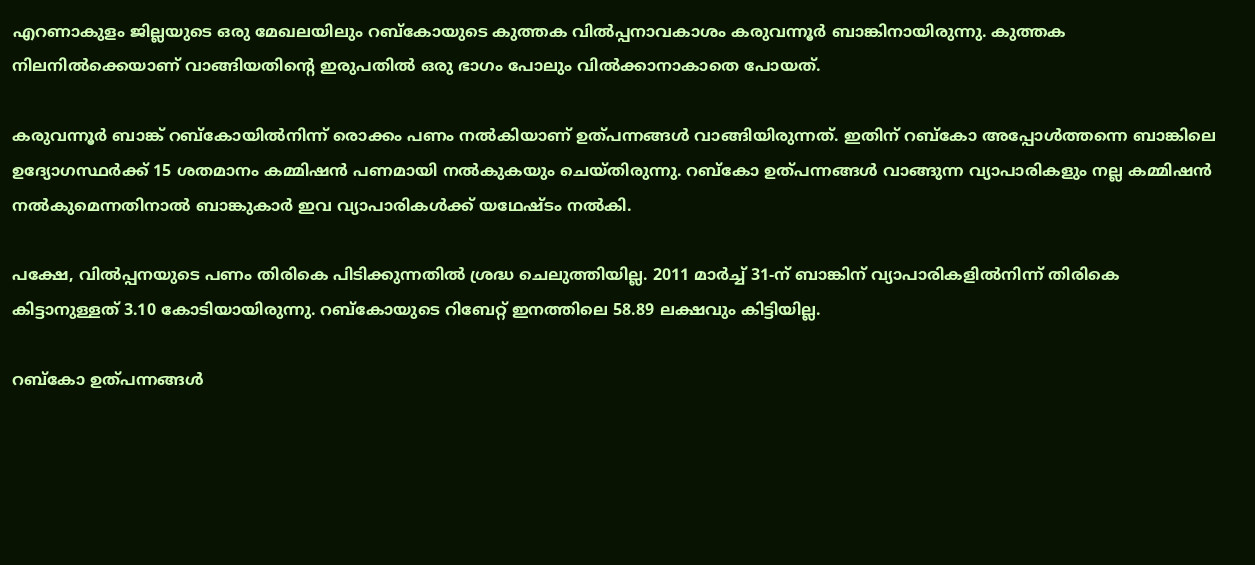എറണാകുളം ജില്ലയുടെ ഒരു മേഖലയിലും റബ്കോയുടെ കുത്തക വിൽപ്പനാവകാശം കരുവന്നൂർ ബാങ്കിനായിരുന്നു. കുത്തക നിലനിൽക്കെയാണ് വാങ്ങിയതിന്റെ ഇരുപതിൽ ഒരു ഭാഗം പോലും വിൽക്കാനാകാതെ പോയത്.

കരുവന്നൂർ ബാങ്ക് റബ്കോയിൽനിന്ന് രൊക്കം പണം നൽകിയാണ് ഉത്‌പന്നങ്ങൾ വാങ്ങിയിരുന്നത്. ഇതിന് റബ്കോ അപ്പോൾത്തന്നെ ബാങ്കിലെ ഉദ്യോഗസ്ഥർക്ക് 15 ശതമാനം കമ്മിഷൻ പണമായി നൽകുകയും ചെയ്തിരുന്നു. റബ്കോ ഉത്‌പന്നങ്ങൾ വാങ്ങുന്ന വ്യാപാരികളും നല്ല കമ്മിഷൻ നൽകുമെന്നതിനാൽ ബാങ്കുകാർ ഇവ വ്യാപാരികൾക്ക് യഥേഷ്ടം നൽകി.

പക്ഷേ, വിൽപ്പനയുടെ പണം തിരികെ പിടിക്കുന്നതിൽ ശ്രദ്ധ ചെലുത്തിയില്ല. 2011 മാർച്ച് 31-ന് ബാങ്കിന് വ്യാപാരികളിൽനിന്ന് തിരികെ കിട്ടാനുള്ളത് 3.10 കോടിയായിരുന്നു. റബ്കോയുടെ റിബേറ്റ് ഇനത്തിലെ 58.89 ലക്ഷവും കിട്ടിയില്ല.

റബ്കോ ഉത്‌പന്നങ്ങൾ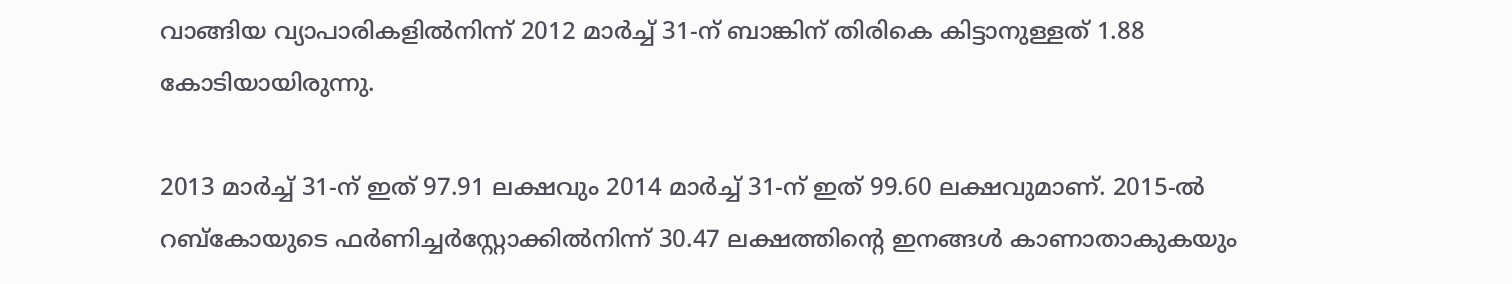വാങ്ങിയ വ്യാപാരികളിൽനിന്ന് 2012 മാർച്ച് 31-ന് ബാങ്കിന് തിരികെ കിട്ടാനുള്ളത് 1.88 കോടിയായിരുന്നു.

2013 മാർച്ച് 31-ന് ഇത് 97.91 ലക്ഷവും 2014 മാർച്ച് 31-ന് ഇത് 99.60 ലക്ഷവുമാണ്. 2015-ൽ റബ്കോയുടെ ഫർണിച്ചർസ്റ്റോക്കിൽനിന്ന് 30.47 ലക്ഷത്തിന്റെ ഇനങ്ങൾ കാണാതാകുകയും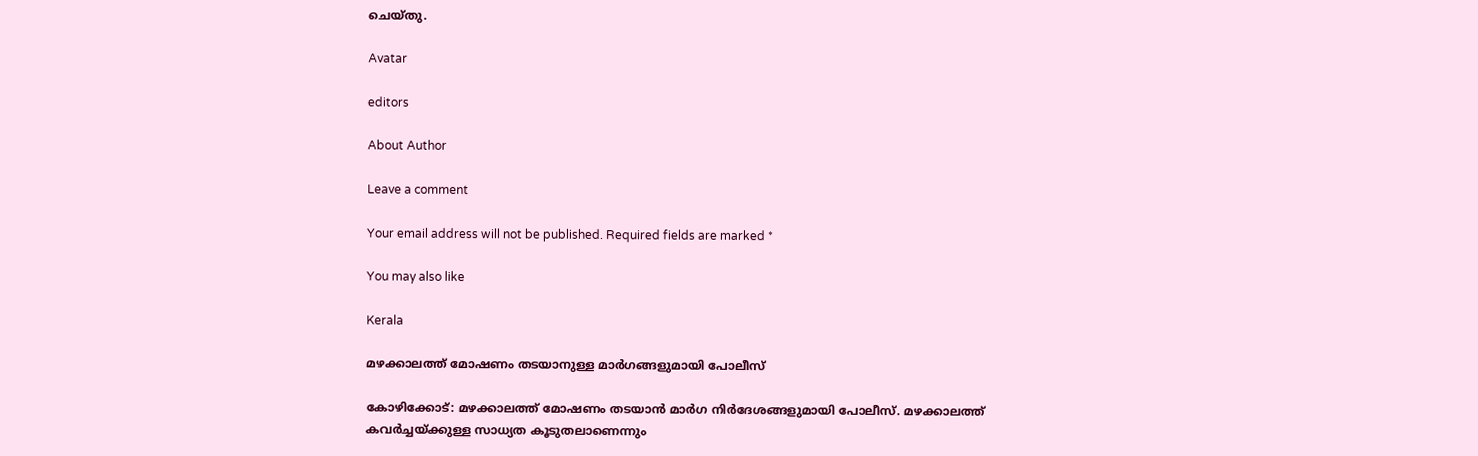ചെയ്തു.

Avatar

editors

About Author

Leave a comment

Your email address will not be published. Required fields are marked *

You may also like

Kerala

മഴക്കാലത്ത് മോഷണം തടയാനുള്ള മാര്‍ഗങ്ങളുമായി പോലീസ്‌

കോഴിക്കോട്: മഴക്കാലത്ത് മോഷണം തടയാന്‍ മാര്‍ഗ നിര്‍ദേശങ്ങളുമായി പോലീസ്. മഴക്കാലത്ത് കവര്‍ച്ചയ്ക്കുള്ള സാധ്യത കൂടുതലാണെന്നും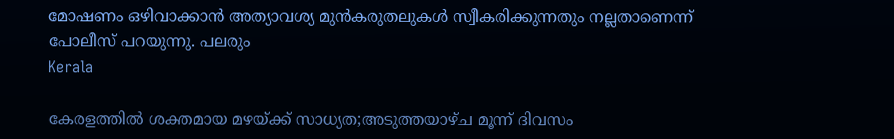മോഷണം ഒഴിവാക്കാന്‍ അത്യാവശ്യ മുന്‍കരുതലുകള്‍ സ്വീകരിക്കുന്നതും നല്ലതാണെന്ന് പോലീസ് പറയുന്നു. പലരും
Kerala

കേരളത്തില്‍ ശക്തമായ മഴയ്ക്ക് സാധ്യത;അടുത്തയാഴ്ച മൂന്ന് ദിവസം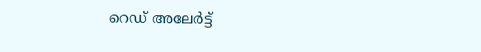റെഡ് അലേര്‍ട്ട്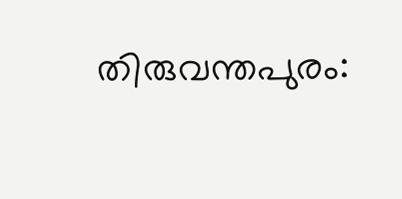തിരുവന്തപുരം: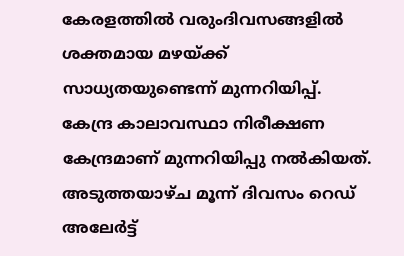കേരളത്തില്‍ വരുംദിവസങ്ങളില്‍ ശക്തമായ മഴയ്ക്ക് സാധ്യതയുണ്ടെന്ന് മുന്നറിയിപ്പ്. കേന്ദ്ര കാലാവസ്ഥാ നിരീക്ഷണ കേന്ദ്രമാണ് മുന്നറിയിപ്പു നല്‍കിയത്. അടുത്തയാഴ്ച മൂന്ന് ദിവസം റെഡ് അലേര്‍ട്ട്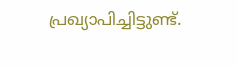പ്രഖ്യാപിച്ചിട്ടുണ്ട്.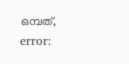ഒമ്പത്,
error: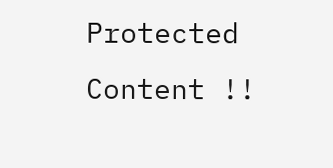Protected Content !!